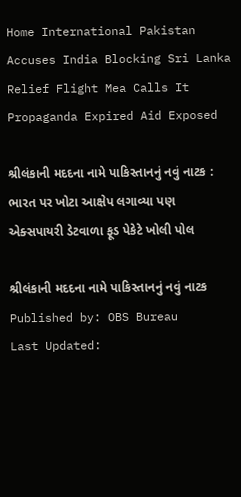Home International Pakistan Accuses India Blocking Sri Lanka Relief Flight Mea Calls It Propaganda Expired Aid Exposed

શ્રીલંકાની મદદના નામે પાકિસ્તાનનું નવું નાટક : ભારત પર ખોટા આક્ષેપ લગાવ્યા પણ એક્સપાયરી ડેટવાળા ફૂડ પેકેટે ખોલી પોલ

શ્રીલંકાની મદદના નામે પાકિસ્તાનનું નવું નાટક
Published by: OBS Bureau
Last Updated: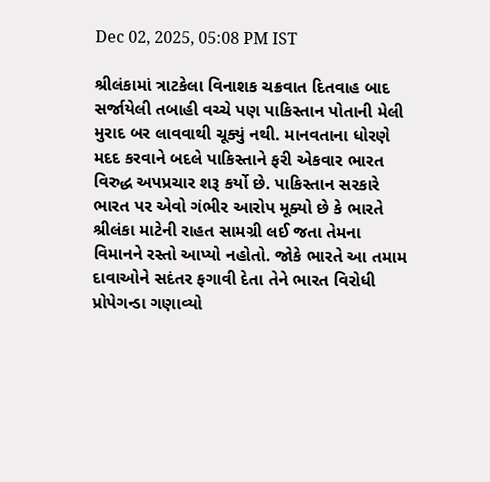Dec 02, 2025, 05:08 PM IST

શ્રીલંકામાં ત્રાટકેલા વિનાશક ચક્રવાત દિતવાહ બાદ સર્જાયેલી તબાહી વચ્ચે પણ પાકિસ્તાન પોતાની મેલી મુરાદ બર લાવવાથી ચૂક્યું નથી. માનવતાના ધોરણે મદદ કરવાને બદલે પાકિસ્તાને ફરી એકવાર ભારત વિરુદ્ધ અપપ્રચાર શરૂ કર્યો છે. પાકિસ્તાન સરકારે ભારત પર એવો ગંભીર આરોપ મૂક્યો છે કે ભારતે શ્રીલંકા માટેની રાહત સામગ્રી લઈ જતા તેમના વિમાનને રસ્તો આપ્યો નહોતો. જોકે ભારતે આ તમામ દાવાઓને સદંતર ફગાવી દેતા તેને ભારત વિરોધી પ્રોપેગન્ડા ગણાવ્યો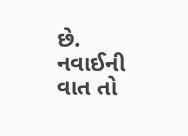છે. નવાઈની વાત તો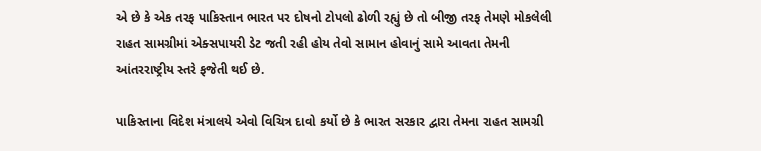એ છે કે એક તરફ પાકિસ્તાન ભારત પર દોષનો ટોપલો ઢોળી રહ્યું છે તો બીજી તરફ તેમણે મોકલેલી રાહત સામગ્રીમાં એક્સપાયરી ડેટ જતી રહી હોય તેવો સામાન હોવાનું સામે આવતા તેમની આંતરરાષ્ટ્રીય સ્તરે ફજેતી થઈ છે.

પાકિસ્તાના વિદેશ મંત્રાલયે એવો વિચિત્ર દાવો કર્યો છે કે ભારત સરકાર દ્વારા તેમના રાહત સામગ્રી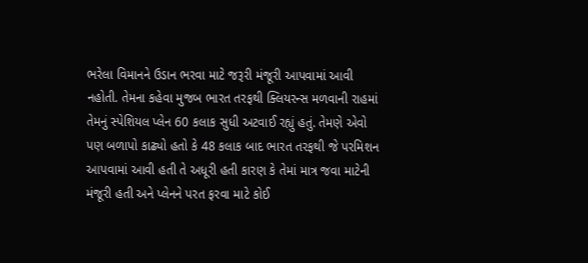ભરેલા વિમાનને ઉડાન ભરવા માટે જરૂરી મંજૂરી આપવામાં આવી નહોતી. તેમના કહેવા મુજબ ભારત તરફથી ક્લિયરન્સ મળવાની રાહમાં તેમનું સ્પેશિયલ પ્લેન 60 કલાક સુધી અટવાઈ રહ્યું હતું. તેમણે એવો પણ બળાપો કાઢ્યો હતો કે 48 કલાક બાદ ભારત તરફથી જે પરમિશન આપવામાં આવી હતી તે અધૂરી હતી કારણ કે તેમાં માત્ર જવા માટેની મંજૂરી હતી અને પ્લેનને પરત ફરવા માટે કોઈ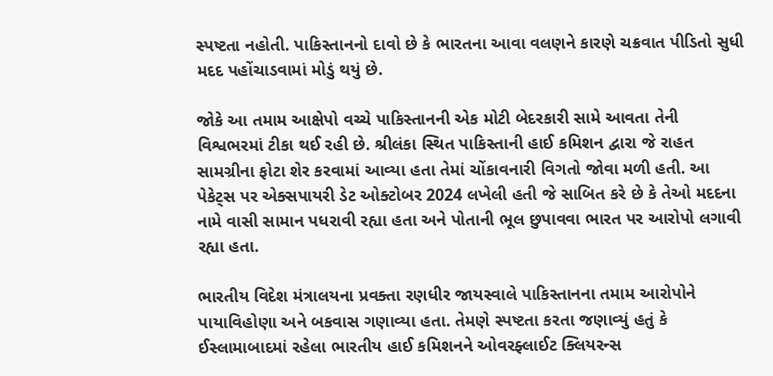સ્પષ્ટતા નહોતી. પાકિસ્તાનનો દાવો છે કે ભારતના આવા વલણને કારણે ચક્રવાત પીડિતો સુધી મદદ પહોંચાડવામાં મોડું થયું છે.

જોકે આ તમામ આક્ષેપો વચ્ચે પાકિસ્તાનની એક મોટી બેદરકારી સામે આવતા તેની વિશ્વભરમાં ટીકા થઈ રહી છે. શ્રીલંકા સ્થિત પાકિસ્તાની હાઈ કમિશન દ્વારા જે રાહત સામગ્રીના ફોટા શેર કરવામાં આવ્યા હતા તેમાં ચોંકાવનારી વિગતો જોવા મળી હતી. આ પેકેટ્સ પર એક્સપાયરી ડેટ ઓક્ટોબર 2024 લખેલી હતી જે સાબિત કરે છે કે તેઓ મદદના નામે વાસી સામાન પધરાવી રહ્યા હતા અને પોતાની ભૂલ છુપાવવા ભારત પર આરોપો લગાવી રહ્યા હતા.

ભારતીય વિદેશ મંત્રાલયના પ્રવક્તા રણધીર જાયસ્વાલે પાકિસ્તાનના તમામ આરોપોને પાયાવિહોણા અને બકવાસ ગણાવ્યા હતા. તેમણે સ્પષ્ટતા કરતા જણાવ્યું હતું કે ઈસ્લામાબાદમાં રહેલા ભારતીય હાઈ કમિશનને ઓવરફ્લાઈટ ક્લિયરન્સ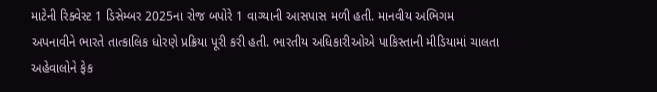માટેની રિક્વેસ્ટ 1 ડિસેમ્બર 2025ના રોજ બપોરે 1 વાગ્યાની આસપાસ મળી હતી. માનવીય અભિગમ અપનાવીને ભારતે તાત્કાલિક ધોરણે પ્રક્રિયા પૂરી કરી હતી. ભારતીય અધિકારીઓએ પાકિસ્તાની મીડિયામાં ચાલતા અહેવાલોને ફેક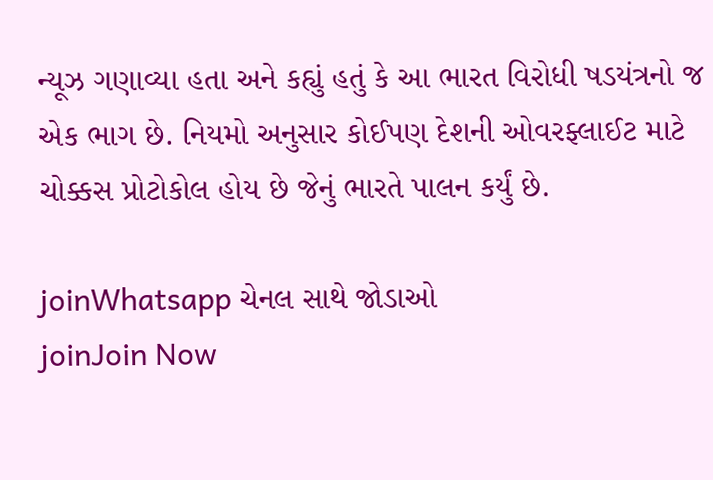ન્યૂઝ ગણાવ્યા હતા અને કહ્યું હતું કે આ ભારત વિરોધી ષડયંત્રનો જ એક ભાગ છે. નિયમો અનુસાર કોઈપણ દેશની ઓવરફ્લાઈટ માટે ચોક્કસ પ્રોટોકોલ હોય છે જેનું ભારતે પાલન કર્યું છે.

joinWhatsapp ચેનલ સાથે જોડાઓ
joinJoin Now